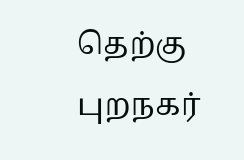தெற்கு புறநகர்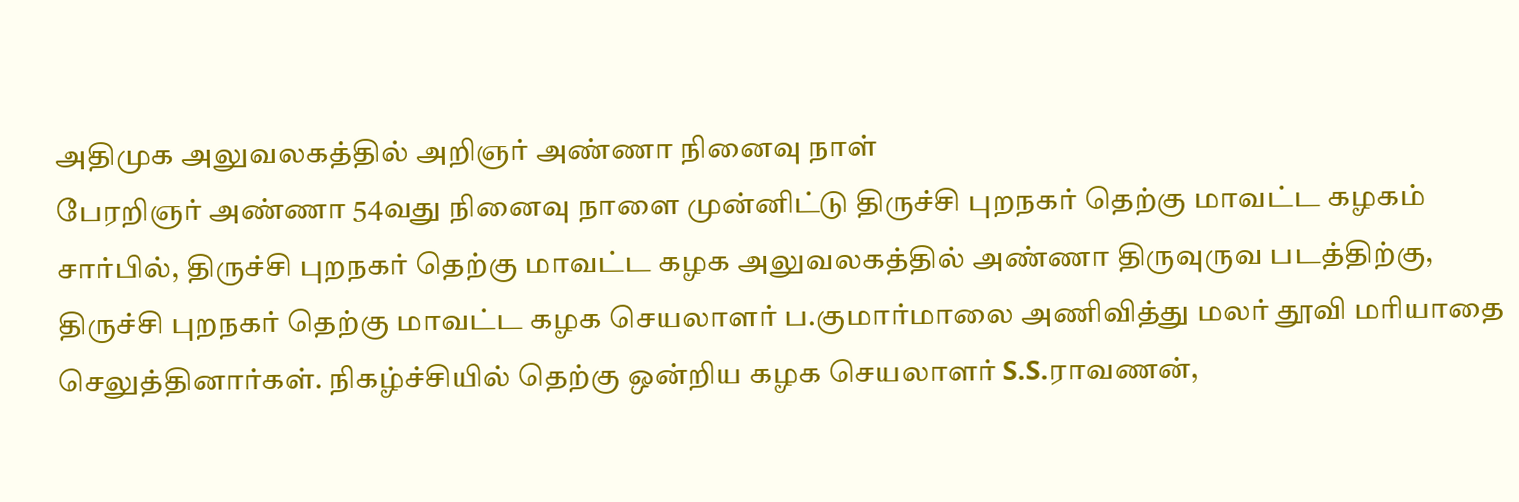அதிமுக அலுவலகத்தில் அறிஞர் அண்ணா நினைவு நாள்
பேரறிஞர் அண்ணா 54வது நினைவு நாளை முன்னிட்டு திருச்சி புறநகர் தெற்கு மாவட்ட கழகம் சார்பில், திருச்சி புறநகர் தெற்கு மாவட்ட கழக அலுவலகத்தில் அண்ணா திருவுருவ படத்திற்கு, திருச்சி புறநகர் தெற்கு மாவட்ட கழக செயலாளர் ப.குமார்மாலை அணிவித்து மலர் தூவி மரியாதை செலுத்தினார்கள். நிகழ்ச்சியில் தெற்கு ஒன்றிய கழக செயலாளர் S.S.ராவணன்,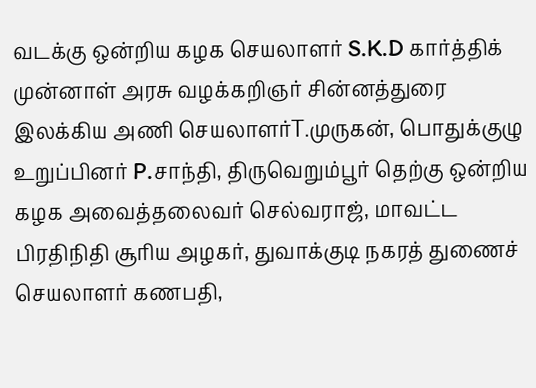வடக்கு ஒன்றிய கழக செயலாளர் S.K.D கார்த்திக் முன்னாள் அரசு வழக்கறிஞர் சின்னத்துரை இலக்கிய அணி செயலாளர்T.முருகன், பொதுக்குழு உறுப்பினர் P.சாந்தி, திருவெறும்பூர் தெற்கு ஒன்றிய கழக அவைத்தலைவர் செல்வராஜ், மாவட்ட பிரதிநிதி சூரிய அழகர், துவாக்குடி நகரத் துணைச் செயலாளர் கணபதி,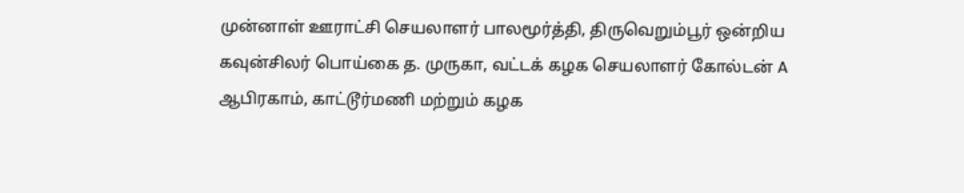முன்னாள் ஊராட்சி செயலாளர் பாலமூர்த்தி, திருவெறும்பூர் ஒன்றிய கவுன்சிலர் பொய்கை த. முருகா, வட்டக் கழக செயலாளர் கோல்டன் A ஆபிரகாம், காட்டூர்மணி மற்றும் கழக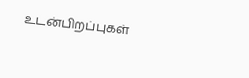உடன்பிறப்புகள்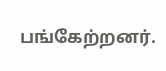பங்கேற்றனர்.